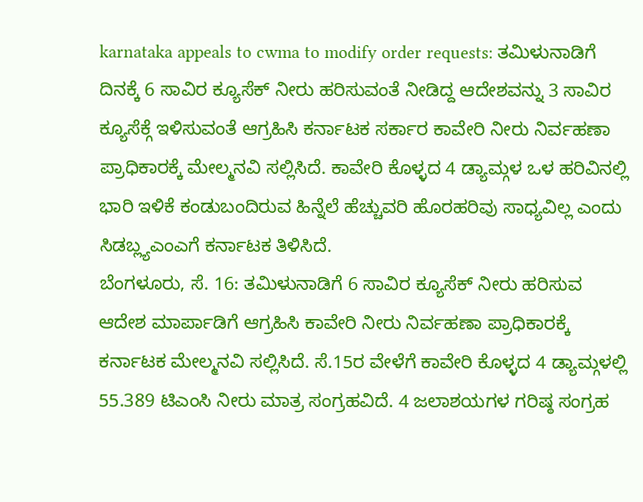karnataka appeals to cwma to modify order requests: ತಮಿಳುನಾಡಿಗೆ ದಿನಕ್ಕೆ 6 ಸಾವಿರ ಕ್ಯೂಸೆಕ್ ನೀರು ಹರಿಸುವಂತೆ ನೀಡಿದ್ದ ಆದೇಶವನ್ನು 3 ಸಾವಿರ ಕ್ಯೂಸೆಕ್ಗೆ ಇಳಿಸುವಂತೆ ಆಗ್ರಹಿಸಿ ಕರ್ನಾಟಕ ಸರ್ಕಾರ ಕಾವೇರಿ ನೀರು ನಿರ್ವಹಣಾ ಪ್ರಾಧಿಕಾರಕ್ಕೆ ಮೇಲ್ಮನವಿ ಸಲ್ಲಿಸಿದೆ. ಕಾವೇರಿ ಕೊಳ್ಳದ 4 ಡ್ಯಾಮ್ಗಳ ಒಳ ಹರಿವಿನಲ್ಲಿ ಭಾರಿ ಇಳಿಕೆ ಕಂಡುಬಂದಿರುವ ಹಿನ್ನೆಲೆ ಹೆಚ್ಚುವರಿ ಹೊರಹರಿವು ಸಾಧ್ಯವಿಲ್ಲ ಎಂದು ಸಿಡಬ್ಲ್ಯಎಂಎಗೆ ಕರ್ನಾಟಕ ತಿಳಿಸಿದೆ.
ಬೆಂಗಳೂರು, ಸೆ. 16: ತಮಿಳುನಾಡಿಗೆ 6 ಸಾವಿರ ಕ್ಯೂಸೆಕ್ ನೀರು ಹರಿಸುವ ಆದೇಶ ಮಾರ್ಪಾಡಿಗೆ ಆಗ್ರಹಿಸಿ ಕಾವೇರಿ ನೀರು ನಿರ್ವಹಣಾ ಪ್ರಾಧಿಕಾರಕ್ಕೆ ಕರ್ನಾಟಕ ಮೇಲ್ಮನವಿ ಸಲ್ಲಿಸಿದೆ. ಸೆ.15ರ ವೇಳೆಗೆ ಕಾವೇರಿ ಕೊಳ್ಳದ 4 ಡ್ಯಾಮ್ಗಳಲ್ಲಿ 55.389 ಟಿಎಂಸಿ ನೀರು ಮಾತ್ರ ಸಂಗ್ರಹವಿದೆ. 4 ಜಲಾಶಯಗಳ ಗರಿಷ್ಠ ಸಂಗ್ರಹ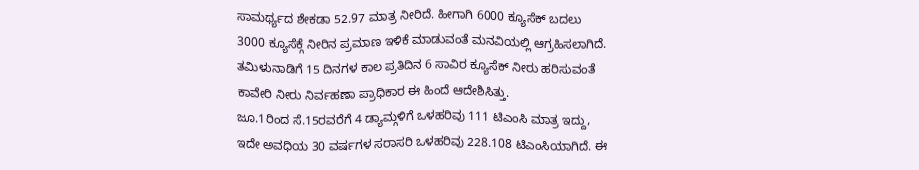ಸಾಮರ್ಥ್ಯದ ಶೇಕಡಾ 52.97 ಮಾತ್ರ ನೀರಿದೆ. ಹೀಗಾಗಿ 6000 ಕ್ಯೂಸೆಕ್ ಬದಲು 3000 ಕ್ಯೂಸೆಕ್ಗೆ ನೀರಿನ ಪ್ರಮಾಣ ಇಳಿಕೆ ಮಾಡುವಂತೆ ಮನವಿಯಲ್ಲಿ ಆಗ್ರಹಿಸಲಾಗಿದೆ. ತಮಿಳುನಾಡಿಗೆ 15 ದಿನಗಳ ಕಾಲ ಪ್ರತಿದಿನ 6 ಸಾವಿರ ಕ್ಯೂಸೆಕ್ ನೀರು ಹರಿಸುವಂತೆ ಕಾವೇರಿ ನೀರು ನಿರ್ವಹಣಾ ಪ್ರಾಧಿಕಾರ ಈ ಹಿಂದೆ ಆದೇಶಿಸಿತ್ತು.
ಜೂ.1ರಿಂದ ಸೆ.15ರವರೆಗೆ 4 ಡ್ಯಾಮ್ಗಳಿಗೆ ಒಳಹರಿವು 111 ಟಿಎಂಸಿ ಮಾತ್ರ ಇದ್ದು, ಇದೇ ಅವಧಿಯ 30 ವರ್ಷಗಳ ಸರಾಸರಿ ಒಳಹರಿವು 228.108 ಟಿಎಂಸಿಯಾಗಿದೆ. ಈ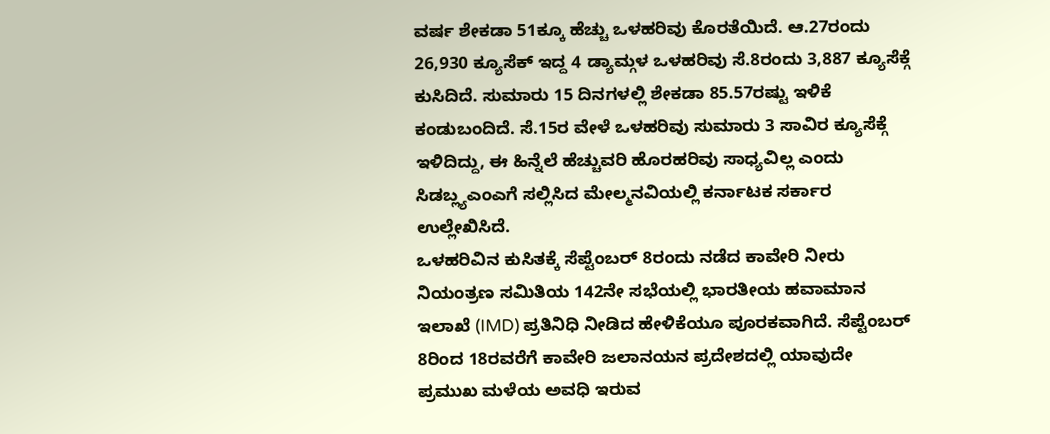ವರ್ಷ ಶೇಕಡಾ 51ಕ್ಕೂ ಹೆಚ್ಚು ಒಳಹರಿವು ಕೊರತೆಯಿದೆ. ಆ.27ರಂದು 26,930 ಕ್ಯೂಸೆಕ್ ಇದ್ದ 4 ಡ್ಯಾಮ್ಗಳ ಒಳಹರಿವು ಸೆ.8ರಂದು 3,887 ಕ್ಯೂಸೆಕ್ಗೆ ಕುಸಿದಿದೆ. ಸುಮಾರು 15 ದಿನಗಳಲ್ಲಿ ಶೇಕಡಾ 85.57ರಷ್ಟು ಇಳಿಕೆ ಕಂಡುಬಂದಿದೆ. ಸೆ.15ರ ವೇಳೆ ಒಳಹರಿವು ಸುಮಾರು 3 ಸಾವಿರ ಕ್ಯೂಸೆಕ್ಗೆ ಇಳಿದಿದ್ದು, ಈ ಹಿನ್ನೆಲೆ ಹೆಚ್ಚುವರಿ ಹೊರಹರಿವು ಸಾಧ್ಯವಿಲ್ಲ ಎಂದು ಸಿಡಬ್ಲ್ಯಎಂಎಗೆ ಸಲ್ಲಿಸಿದ ಮೇಲ್ಮನವಿಯಲ್ಲಿ ಕರ್ನಾಟಕ ಸರ್ಕಾರ ಉಲ್ಲೇಖಿಸಿದೆ.
ಒಳಹರಿವಿನ ಕುಸಿತಕ್ಕೆ ಸೆಪ್ಟೆಂಬರ್ 8ರಂದು ನಡೆದ ಕಾವೇರಿ ನೀರು ನಿಯಂತ್ರಣ ಸಮಿತಿಯ 142ನೇ ಸಭೆಯಲ್ಲಿ ಭಾರತೀಯ ಹವಾಮಾನ ಇಲಾಖೆ (IMD) ಪ್ರತಿನಿಧಿ ನೀಡಿದ ಹೇಳಿಕೆಯೂ ಪೂರಕವಾಗಿದೆ. ಸೆಪ್ಟೆಂಬರ್ 8ರಿಂದ 18ರವರೆಗೆ ಕಾವೇರಿ ಜಲಾನಯನ ಪ್ರದೇಶದಲ್ಲಿ ಯಾವುದೇ ಪ್ರಮುಖ ಮಳೆಯ ಅವಧಿ ಇರುವ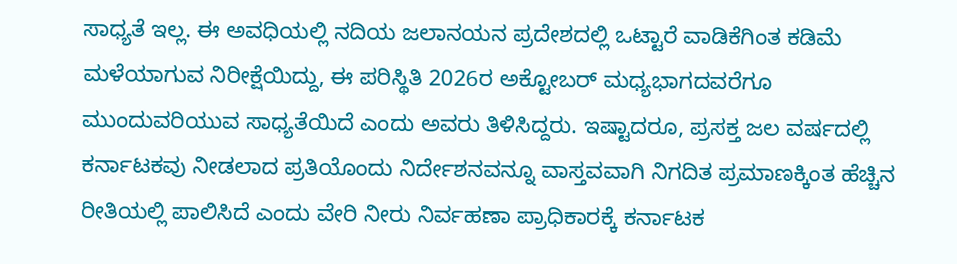ಸಾಧ್ಯತೆ ಇಲ್ಲ. ಈ ಅವಧಿಯಲ್ಲಿ ನದಿಯ ಜಲಾನಯನ ಪ್ರದೇಶದಲ್ಲಿ ಒಟ್ಟಾರೆ ವಾಡಿಕೆಗಿಂತ ಕಡಿಮೆ ಮಳೆಯಾಗುವ ನಿರೀಕ್ಷೆಯಿದ್ದು, ಈ ಪರಿಸ್ಥಿತಿ 2026ರ ಅಕ್ಟೋಬರ್ ಮಧ್ಯಭಾಗದವರೆಗೂ ಮುಂದುವರಿಯುವ ಸಾಧ್ಯತೆಯಿದೆ ಎಂದು ಅವರು ತಿಳಿಸಿದ್ದರು. ಇಷ್ಟಾದರೂ, ಪ್ರಸಕ್ತ ಜಲ ವರ್ಷದಲ್ಲಿ ಕರ್ನಾಟಕವು ನೀಡಲಾದ ಪ್ರತಿಯೊಂದು ನಿರ್ದೇಶನವನ್ನೂ ವಾಸ್ತವವಾಗಿ ನಿಗದಿತ ಪ್ರಮಾಣಕ್ಕಿಂತ ಹೆಚ್ಚಿನ ರೀತಿಯಲ್ಲಿ ಪಾಲಿಸಿದೆ ಎಂದು ವೇರಿ ನೀರು ನಿರ್ವಹಣಾ ಪ್ರಾಧಿಕಾರಕ್ಕೆ ಕರ್ನಾಟಕ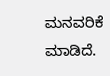ಮನವರಿಕೆ ಮಾಡಿದೆ.